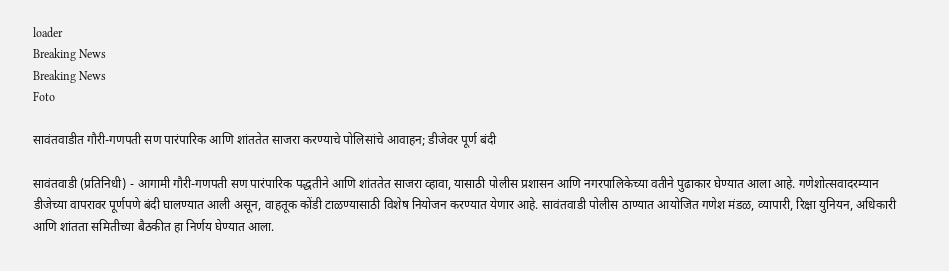loader
Breaking News
Breaking News
Foto

सावंतवाडीत गौरी-गणपती सण पारंपारिक आणि शांततेत साजरा करण्याचे पोलिसांचे आवाहन; डीजेवर पूर्ण बंदी

सावंतवाडी (प्रतिनिधी) - आगामी गौरी-गणपती सण पारंपारिक पद्धतीने आणि शांततेत साजरा व्हावा, यासाठी पोलीस प्रशासन आणि नगरपालिकेच्या वतीने पुढाकार घेण्यात आला आहे. गणेशोत्सवादरम्यान डीजेच्या वापरावर पूर्णपणे बंदी घालण्यात आली असून, वाहतूक कोंडी टाळण्यासाठी विशेष नियोजन करण्यात येणार आहे. सावंतवाडी पोलीस ठाण्यात आयोजित गणेश मंडळ, व्यापारी, रिक्षा युनियन, अधिकारी आणि शांतता समितीच्या बैठकीत हा निर्णय घेण्यात आला.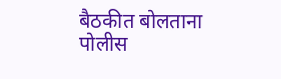बैठकीत बोलताना पोलीस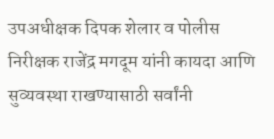उपअधीक्षक दिपक शेलार व पोलीस निरीक्षक राजेंद्र मगदूम यांनी कायदा आणि सुव्यवस्था राखण्यासाठी सर्वांनी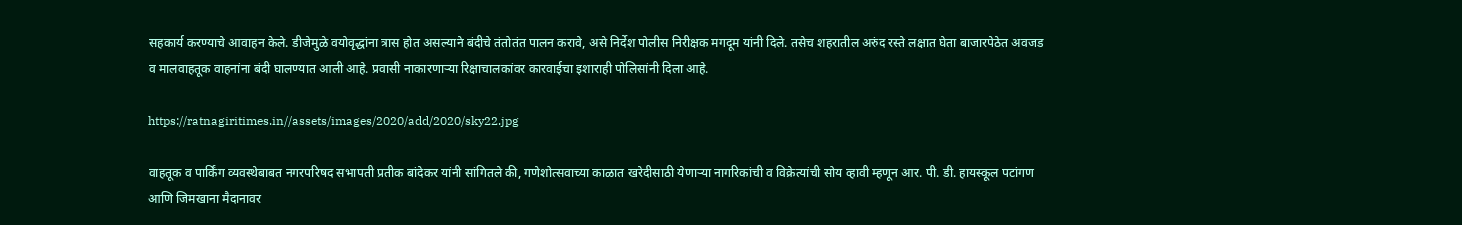सहकार्य करण्याचे आवाहन केले. डीजेमुळे वयोवृद्धांना त्रास होत असल्याने बंदीचे तंतोतंत पालन करावे, असे निर्देश पोलीस निरीक्षक मगदूम यांनी दिले. तसेच शहरातील अरुंद रस्ते लक्षात घेता बाजारपेठेत अवजड व मालवाहतूक वाहनांना बंदी घालण्यात आली आहे. प्रवासी नाकारणाऱ्या रिक्षाचालकांवर कारवाईचा इशाराही पोलिसांनी दिला आहे.

https://ratnagiritimes.in//assets/images/2020/add/2020/sky22.jpg

वाहतूक व पार्किंग व्यवस्थेबाबत नगरपरिषद सभापती प्रतीक बांदेकर यांनी सांगितले की, गणेशोत्सवाच्या काळात खरेदीसाठी येणाऱ्या नागरिकांची व विक्रेत्यांची सोय व्हावी म्हणून आर. पी. डी. हायस्कूल पटांगण आणि जिमखाना मैदानावर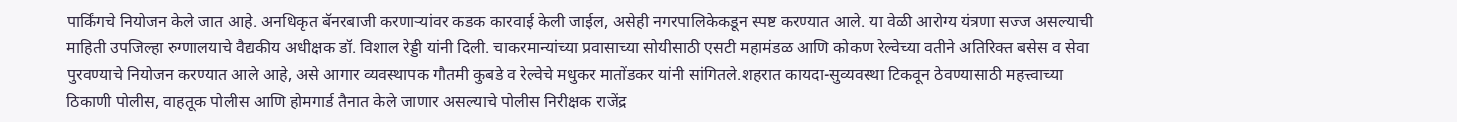पार्किंगचे नियोजन केले जात आहे. अनधिकृत बॅनरबाजी करणाऱ्यांवर कडक कारवाई केली जाईल, असेही नगरपालिकेकडून स्पष्ट करण्यात आले. या वेळी आरोग्य यंत्रणा सज्ज असल्याची माहिती उपजिल्हा रुग्णालयाचे वैद्यकीय अधीक्षक डॉ. विशाल रेड्डी यांनी दिली. चाकरमान्यांच्या प्रवासाच्या सोयीसाठी एसटी महामंडळ आणि कोकण रेल्वेच्या वतीने अतिरिक्त बसेस व सेवा पुरवण्याचे नियोजन करण्यात आले आहे, असे आगार व्यवस्थापक गौतमी कुबडे व रेल्वेचे मधुकर मातोंडकर यांनी सांगितले.शहरात कायदा-सुव्यवस्था टिकवून ठेवण्यासाठी महत्त्वाच्या ठिकाणी पोलीस, वाहतूक पोलीस आणि होमगार्ड तैनात केले जाणार असल्याचे पोलीस निरीक्षक राजेंद्र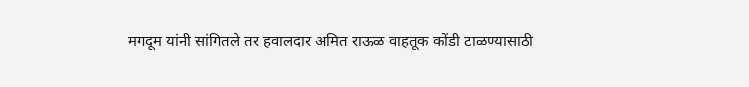मगदूम यांनी सांगितले तर हवालदार अमित राऊळ वाहतूक कोंडी टाळण्यासाठी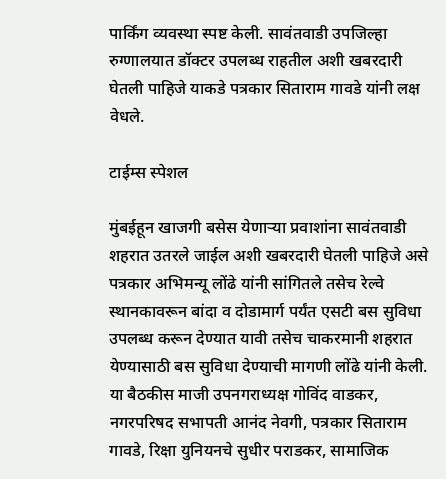पार्किंग व्यवस्था स्पष्ट केली. सावंतवाडी उपजिल्हा रुग्णालयात डॉक्टर उपलब्ध राहतील अशी खबरदारी घेतली पाहिजे याकडे पत्रकार सिताराम गावडे यांनी लक्ष वेधले.

टाईम्स स्पेशल

मुंबईहून खाजगी बसेस येणाऱ्या प्रवाशांना सावंतवाडी शहरात उतरले जाईल अशी खबरदारी घेतली पाहिजे असे पत्रकार अभिमन्यू लोंढे यांनी सांगितले तसेच रेल्वे स्थानकावरून बांदा व दोडामार्ग पर्यंत एसटी बस सुविधा उपलब्ध करून देण्यात यावी तसेच चाकरमानी शहरात येण्यासाठी बस सुविधा देण्याची मागणी लोंढे यांनी केली. या बैठकीस माजी उपनगराध्यक्ष गोविंद वाडकर, नगरपरिषद सभापती आनंद नेवगी, पत्रकार सिताराम गावडे, रिक्षा युनियनचे सुधीर पराडकर, सामाजिक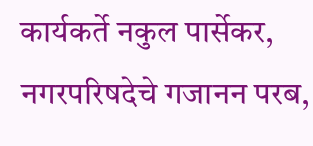कार्यकर्ते नकुल पार्सेकर, नगरपरिषदेचे गजानन परब,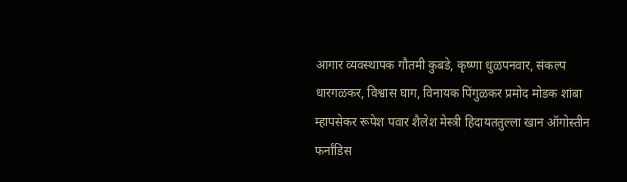आगार व्यवस्थापक गौतमी कुबडे, कृष्णा धुळपनवार, संकल्प धारगळकर, विश्वास घाग, विनायक पिंगुळकर प्रमोद मोडक शांबा म्हापसेकर रूपेश पवार शैलेश मेस्त्री हिदायततुल्ला खान ऑगोस्तीन फर्नांडिस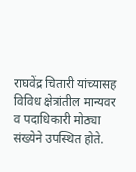राघवेंद्र चितारी यांच्यासह विविध क्षेत्रांतील मान्यवर व पदाधिकारी मोठ्या संख्येने उपस्थित होते.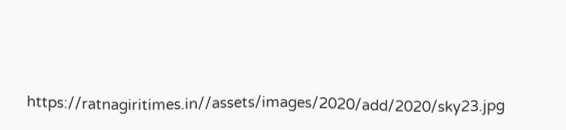https://ratnagiritimes.in//assets/images/2020/add/2020/sky23.jpg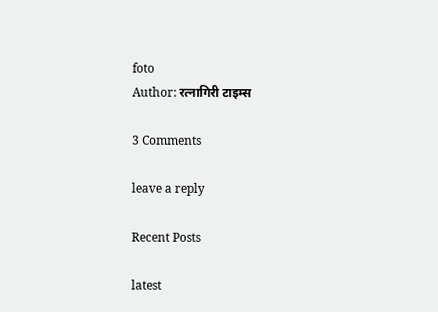foto
Author: रत्नागिरी टाइम्स

3 Comments

leave a reply

Recent Posts

latest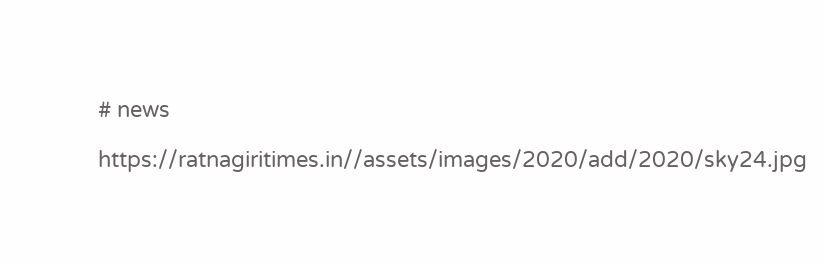# news

https://ratnagiritimes.in//assets/images/2020/add/2020/sky24.jpg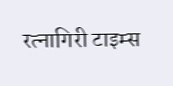रत्नागिरी टाइम्स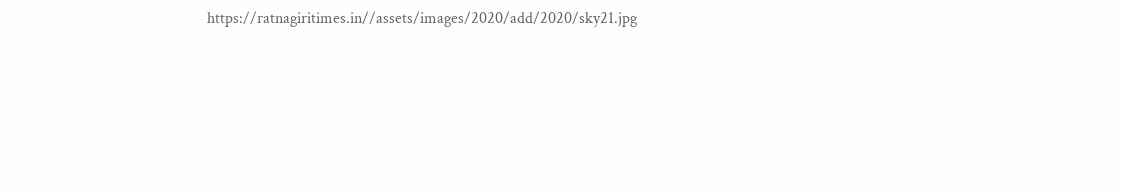https://ratnagiritimes.in//assets/images/2020/add/2020/sky21.jpg